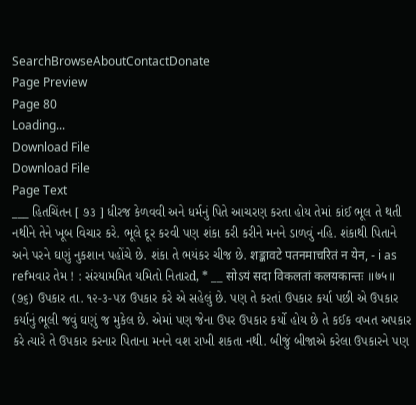SearchBrowseAboutContactDonate
Page Preview
Page 80
Loading...
Download File
Download File
Page Text
___ હિતચિંતન [ ૭૩ ] ધીરજ કેળવવી અને ધર્મનું પિતે આચરણ કરતા હોય તેમાં કાંઈ ભૂલ તે થતી નથીને તેને ખૂબ વિચાર કરે. ભૂલે દૂર કરવી પણ શંકા કરી કરીને મનને ડાળવું નહિ. શંકાથી પિતાને અને પરને ઘણું નુકશાન પહોંચે છે. શંકા તે ભયંકર ચીજ છે. शङ्कावटे पतनमाचरितं न येन, - i as refમવાર તેમ ! : સંરયામમિત યમિતો નિતારd, * __ सोऽयं सदा विकलतां कलयकान्तः ॥७५॥ (૭૬) ઉપકાર તા. ૧૨-૩-૫૪ ઉપકાર કરે એ સહેલું છે. પણ તે કરતાં ઉપકાર કર્યા પછી એ ઉપકાર કર્યાનું ભૂલી જવું ઘણું જ મુકેલ છે. એમાં પણ જેના ઉપર ઉપકાર કર્યો હોય છે તે કઈક વખત અપકાર કરે ત્યારે તે ઉપકાર કરનાર પિતાના મનને વશ રાખી શકતા નથી. બીજું બીજાએ કરેલા ઉપકારને પણ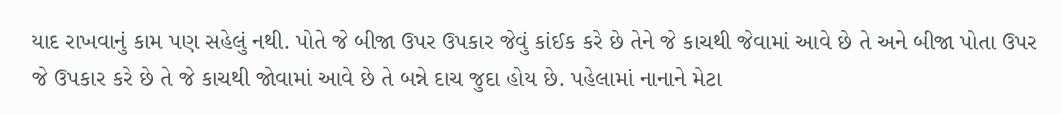યાદ રાખવાનું કામ પણ સહેલું નથી. પોતે જે બીજા ઉપર ઉપકાર જેવું કાંઈક કરે છે તેને જે કાચથી જેવામાં આવે છે તે અને બીજા પોતા ઉપર જે ઉપકાર કરે છે તે જે કાચથી જોવામાં આવે છે તે બન્ને દાચ જુદા હોય છે. પહેલામાં નાનાને મેટા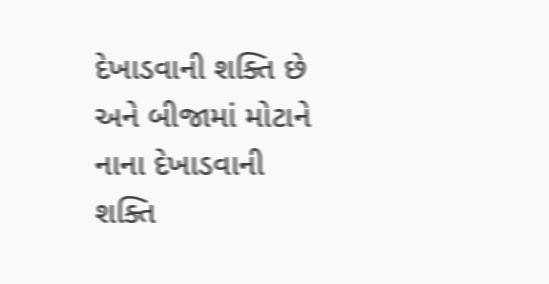દેખાડવાની શક્તિ છે અને બીજામાં મોટાને નાના દેખાડવાની શક્તિ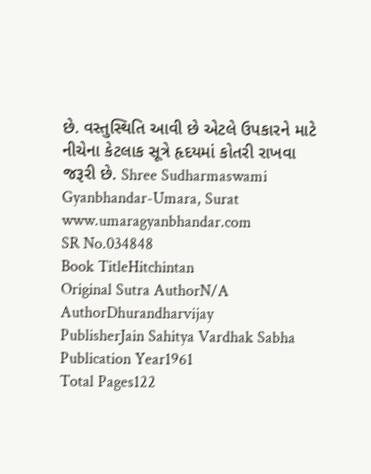છે. વસ્તુસ્થિતિ આવી છે એટલે ઉપકારને માટે નીચેના કેટલાક સૂત્રે હૃદયમાં કોતરી રાખવા જરૂરી છે. Shree Sudharmaswami Gyanbhandar-Umara, Surat www.umaragyanbhandar.com
SR No.034848
Book TitleHitchintan
Original Sutra AuthorN/A
AuthorDhurandharvijay
PublisherJain Sahitya Vardhak Sabha
Publication Year1961
Total Pages122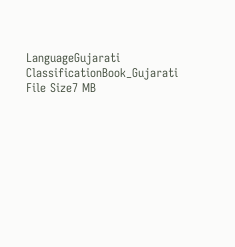LanguageGujarati
ClassificationBook_Gujarati
File Size7 MB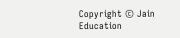Copyright © Jain Education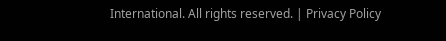International. All rights reserved. | Privacy Policy